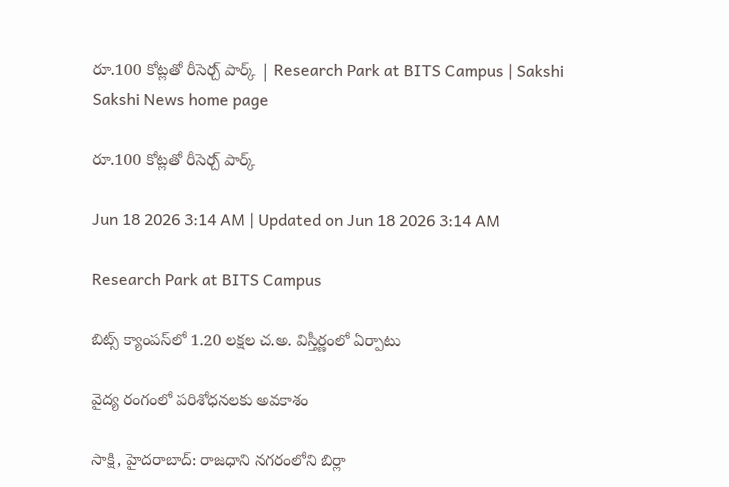రూ.100 కోట్లతో రీసెర్చ్‌ పార్క్‌ | Research Park at BITS Campus | Sakshi
Sakshi News home page

రూ.100 కోట్లతో రీసెర్చ్‌ పార్క్‌

Jun 18 2026 3:14 AM | Updated on Jun 18 2026 3:14 AM

Research Park at BITS Campus

బిట్స్‌ క్యాంపస్‌లో 1.20 లక్షల చ.అ. విస్తీర్ణంలో ఏర్పాటు

వైద్య రంగంలో పరిశోధనలకు అవకాశం

సాక్షి, హైదరాబాద్‌: రాజధాని నగరంలోని బిర్లా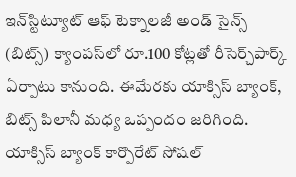ఇన్‌స్టిట్యూట్‌ ఆఫ్‌ టెక్నాలజీ అండ్‌ సైన్స్‌ (బిట్స్‌) క్యాంపస్‌లో రూ.100 కోట్లతో రీసెర్చ్‌పార్క్‌ ఏర్పాటు కానుంది. ఈమేరకు యాక్సిస్‌ బ్యాంక్, బిట్స్‌ పిలానీ మధ్య ఒప్పందం జరిగింది. యాక్సిస్‌ బ్యాంక్‌ కార్పొరేట్‌ సోషల్‌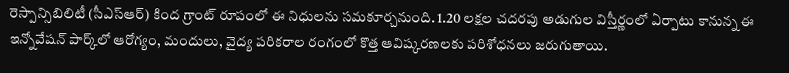రెస్పాన్సిబిలిటీ (సీఎస్‌ఆర్‌) కింద గ్రాంట్‌ రూపంలో ఈ నిధులను సమకూర్చనుంది. 1.20 లక్షల చదరపు అడుగుల విస్తీర్ణంలో ఏర్పాటు కానున్న ఈ ఇన్నోవేషన్‌ పార్క్‌లో ఆరోగ్యం, మందులు, వైద్య పరికరాల రంగంలో కొత్త ఆవిష్కరణలకు పరిశోధనలు జరుగుతాయి.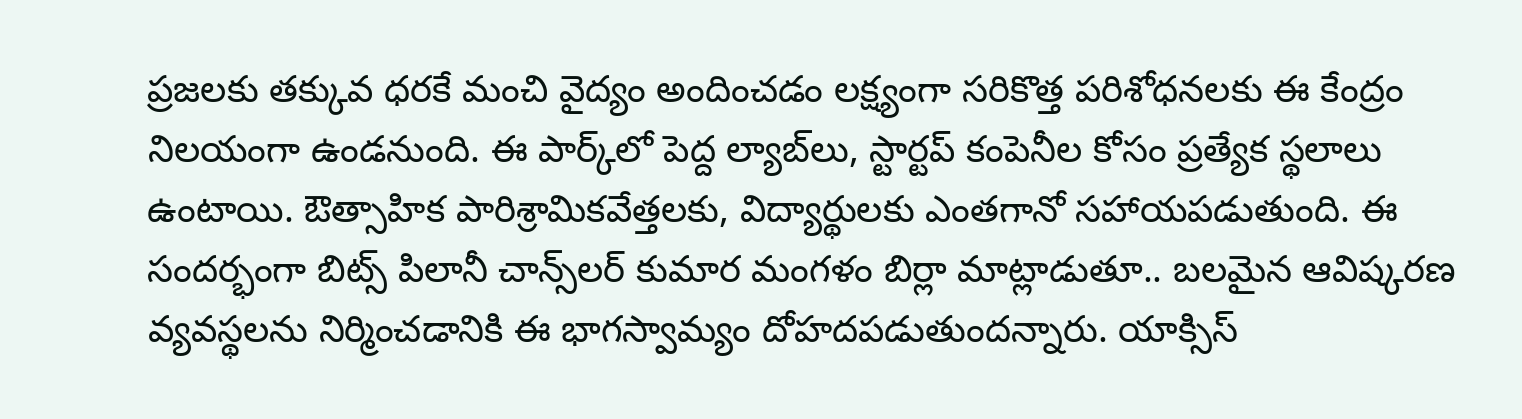ప్రజలకు తక్కువ ధరకే మంచి వైద్యం అందించడం లక్ష్యంగా సరికొత్త పరిశోధనలకు ఈ కేంద్రం నిలయంగా ఉండనుంది. ఈ పార్క్‌లో పెద్ద ల్యాబ్‌లు, స్టార్టప్‌ కంపెనీల కోసం ప్రత్యేక స్థలాలు ఉంటాయి. ఔత్సాహిక పారిశ్రామికవేత్తలకు, విద్యార్థులకు ఎంతగానో సహాయపడుతుంది. ఈ సందర్భంగా బిట్స్‌ పిలానీ చాన్స్‌లర్‌ కుమార మంగళం బిర్లా మాట్లాడుతూ.. బలమైన ఆవిష్కరణ వ్యవస్థలను నిర్మించడానికి ఈ భాగస్వామ్యం దోహదపడుతుందన్నారు. యాక్సిస్‌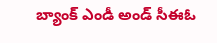బ్యాంక్‌ ఎండీ అండ్‌ సీఈఓ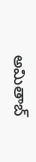అమితాబ్‌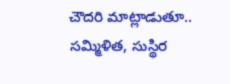చౌదరి మాట్లాడుతూ.. సమ్మిళిత, సుస్థిర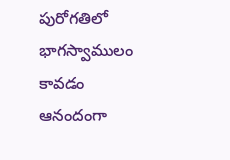పురోగతిలో భాగస్వాములం కావడం ఆనందంగా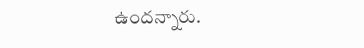ఉందన్నారు.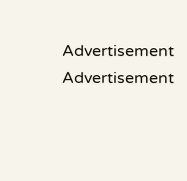Advertisement
Advertisement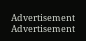Advertisement
Advertisement